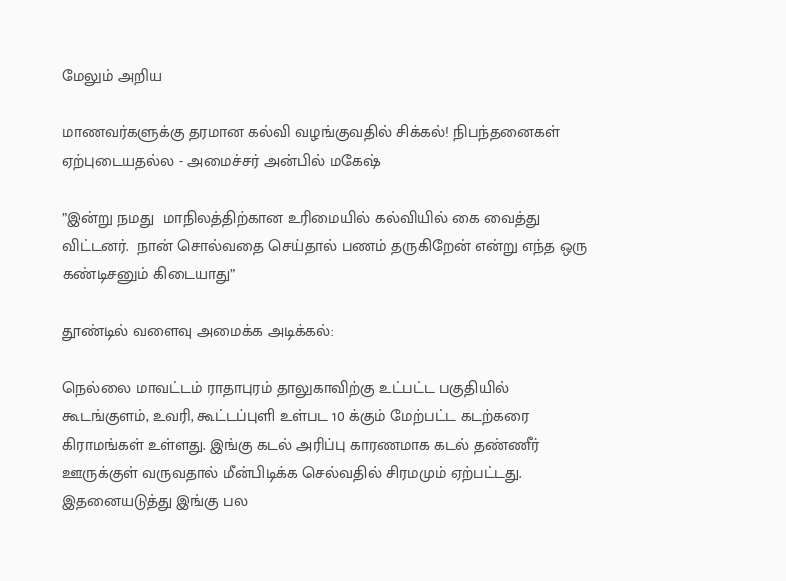மேலும் அறிய

மாணவர்களுக்கு தரமான கல்வி வழங்குவதில் சிக்கல்! நிபந்தனைகள் ஏற்புடையதல்ல - அமைச்சர் அன்பில் மகேஷ்

”இன்று நமது  மாநிலத்திற்கான உரிமையில் கல்வியில் கை வைத்து விட்டனர்.  நான் சொல்வதை செய்தால் பணம் தருகிறேன் என்று எந்த ஒரு கண்டிசனும் கிடையாது”

தூண்டில் வளைவு அமைக்க அடிக்கல்:

நெல்லை மாவட்டம் ராதாபுரம் தாலுகாவிற்கு உட்பட்ட பகுதியில் கூடங்குளம், உவரி, கூட்டப்புளி உள்பட 10 க்கும் மேற்பட்ட கடற்கரை கிராமங்கள் உள்ளது. இங்கு கடல் அரிப்பு காரணமாக கடல் தண்ணீர் ஊருக்குள் வருவதால் மீன்பிடிக்க செல்வதில் சிரமமும் ஏற்பட்டது. இதனையடுத்து இங்கு பல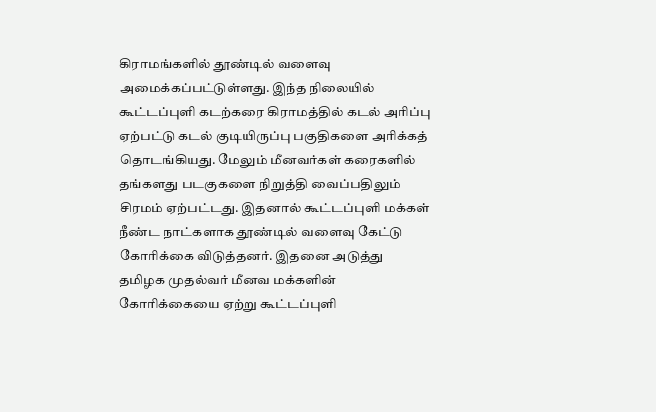கிராமங்களில் தூண்டில் வளைவு அமைக்கப்பட்டுள்ளது. இந்த நிலையில் கூட்டப்புளி கடற்கரை கிராமத்தில் கடல் அரிப்பு ஏற்பட்டு கடல் குடியிருப்பு பகுதிகளை அரிக்கத் தொடங்கியது. மேலும் மீனவர்கள் கரைகளில் தங்களது படகுகளை நிறுத்தி வைப்பதிலும் சிரமம் ஏற்பட்டது. இதனால் கூட்டப்புளி மக்கள் நீண்ட நாட்களாக தூண்டில் வளைவு கேட்டு கோரிக்கை விடுத்தனர். இதனை அடுத்து தமிழக முதல்வர் மீனவ மக்களின் கோரிக்கையை ஏற்று கூட்டப்புளி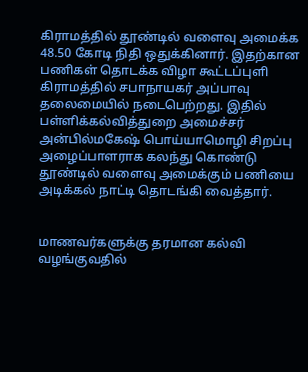கிராமத்தில் தூண்டில் வளைவு அமைக்க 48.50 கோடி நிதி ஒதுக்கினார். இதற்கான பணிகள் தொடக்க விழா கூட்டப்புளி கிராமத்தில் சபாநாயகர் அப்பாவு தலைமையில் நடைபெற்றது. இதில் பள்ளிக்கல்வித்துறை அமைச்சர் அன்பில்மகேஷ் பொய்யாமொழி சிறப்பு அழைப்பாளராக கலந்து கொண்டு தூண்டில் வளைவு அமைக்கும் பணியை அடிக்கல் நாட்டி தொடங்கி வைத்தார்.


மாணவர்களுக்கு தரமான கல்வி வழங்குவதில்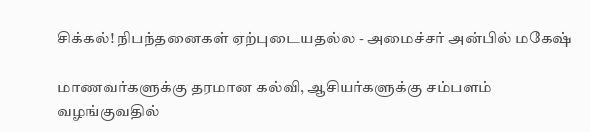சிக்கல்! நிபந்தனைகள் ஏற்புடையதல்ல - அமைச்சர் அன்பில் மகேஷ்

மாணவர்களுக்கு தரமான கல்வி, ஆசியர்களுக்கு சம்பளம் வழங்குவதில்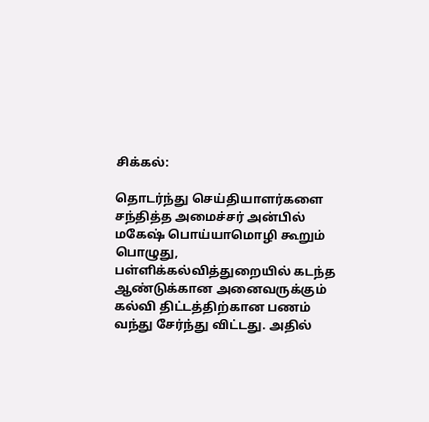சிக்கல்:

தொடர்ந்து செய்தியாளர்களை சந்தித்த அமைச்சர் அன்பில் மகேஷ் பொய்யாமொழி கூறும் பொழுது, பள்ளிக்கல்வித்துறையில் கடந்த ஆண்டுக்கான அனைவருக்கும் கல்வி திட்டத்திற்கான பணம் வந்து சேர்ந்து விட்டது. அதில்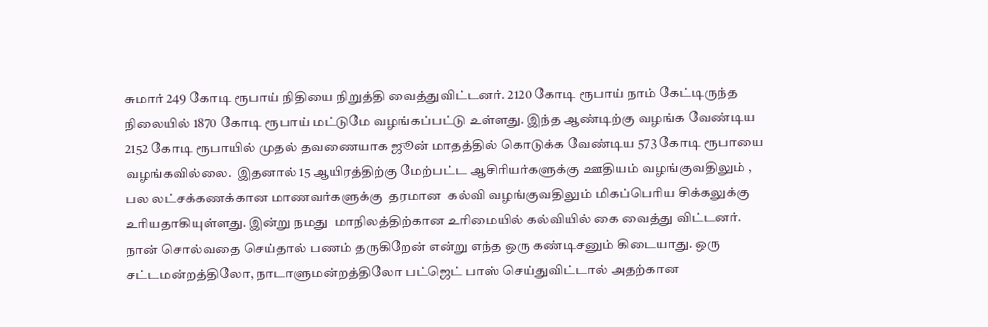சுமார் 249 கோடி ரூபாய் நிதியை நிறுத்தி வைத்துவிட்டனர். 2120 கோடி ரூபாய் நாம் கேட்டிருந்த நிலையில் 1870 கோடி ரூபாய் மட்டுமே வழங்கப்பட்டு உள்ளது. இந்த ஆண்டிற்கு வழங்க வேண்டிய 2152 கோடி ரூபாயில் முதல் தவணையாக ஜூன் மாதத்தில் கொடுக்க வேண்டிய 573 கோடி ரூபாயை வழங்கவில்லை.  இதனால் 15 ஆயிரத்திற்கு மேற்பட்ட ஆசிரியர்களுக்கு ஊதியம் வழங்குவதிலும் , பல லட்சக்கணக்கான மாணவர்களுக்கு  தரமான  கல்வி வழங்குவதிலும் மிகப்பெரிய சிக்கலுக்கு உரியதாகியுள்ளது. இன்று நமது  மாநிலத்திற்கான உரிமையில் கல்வியில் கை வைத்து விட்டனர்.  நான் சொல்வதை செய்தால் பணம் தருகிறேன் என்று எந்த ஒரு கண்டிசனும் கிடையாது. ஒரு சட்டமன்றத்திலோ, நாடாளுமன்றத்திலோ பட்ஜெட் பாஸ் செய்துவிட்டால் அதற்கான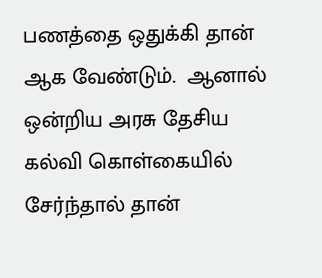பணத்தை ஒதுக்கி தான் ஆக வேண்டும்.  ஆனால் ஒன்றிய அரசு தேசிய கல்வி கொள்கையில் சேர்ந்தால் தான்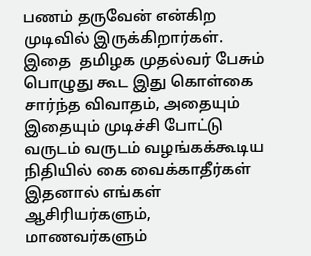பணம் தருவேன் என்கிற முடிவில் இருக்கிறார்கள். இதை  தமிழக முதல்வர் பேசும் பொழுது கூட இது கொள்கை சார்ந்த விவாதம், அதையும் இதையும் முடிச்சி போட்டு வருடம் வருடம் வழங்கக்கூடிய நிதியில் கை வைக்காதீர்கள் இதனால் எங்கள் ஆசிரியர்களும், மாணவர்களும்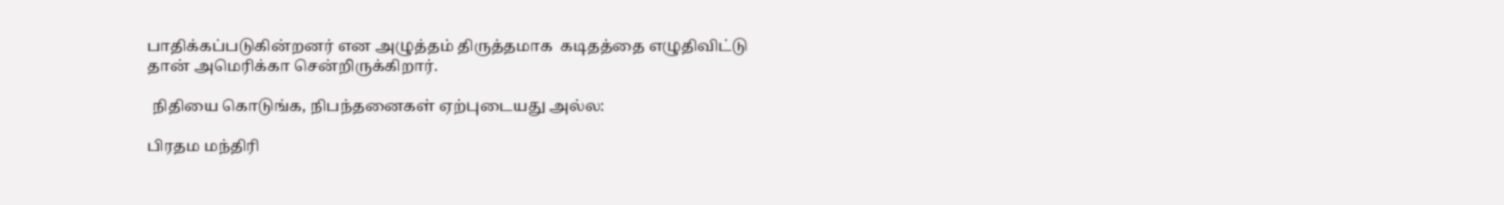பாதிக்கப்படுகின்றனர் என அழுத்தம் திருத்தமாக  கடிதத்தை எழுதிவிட்டு தான் அமெரிக்கா சென்றிருக்கிறார்.

 நிதியை கொடுங்க, நிபந்தனைகள் ஏற்புடையது அல்ல:

பிரதம மந்திரி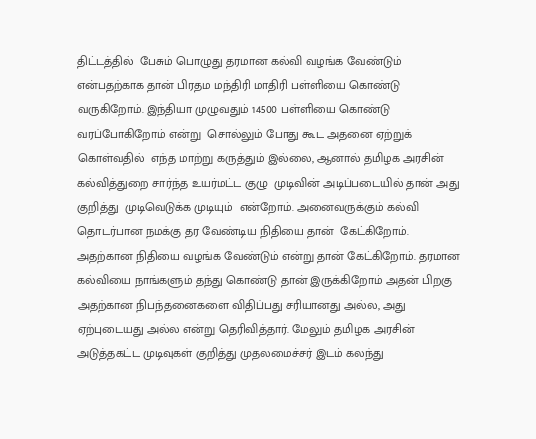திட்டத்தில்  பேசும் பொழுது தரமான கல்வி வழங்க வேண்டும் என்பதற்காக தான் பிரதம மந்திரி மாதிரி பள்ளியை கொண்டு வருகிறோம். இந்தியா முழுவதும் 14500 பள்ளியை கொண்டு வரப்போகிறோம் என்று  சொல்லும் போது கூட அதனை ஏற்றுக் கொள்வதில்  எந்த மாற்று கருத்தும் இல்லை, ஆனால் தமிழக அரசின் கல்வித்துறை சார்ந்த உயர்மட்ட குழு  முடிவின் அடிப்படையில் தான் அது குறித்து  முடிவெடுக்க முடியும்  என்றோம். அனைவருக்கும் கல்வி தொடர்பான நமக்கு தர வேண்டிய நிதியை தான்  கேட்கிறோம். அதற்கான நிதியை வழங்க வேண்டும் என்று தான் கேட்கிறோம். தரமான கல்வியை நாங்களும் தந்து கொண்டு தான் இருக்கிறோம் அதன் பிறகு அதற்கான நிபந்தனைகளை விதிப்பது சரியானது அல்ல, அது ஏற்புடையது அல்ல என்று தெரிவித்தார். மேலும் தமிழக அரசின் அடுத்தகட்ட முடிவுகள் குறித்து முதலமைச்சர் இடம் கலந்து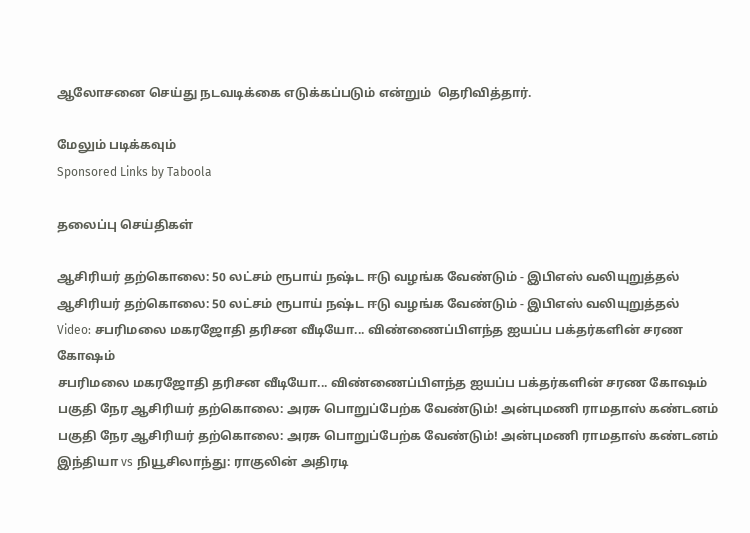ஆலோசனை செய்து நடவடிக்கை எடுக்கப்படும் என்றும்  தெரிவித்தார்.

மேலும் படிக்கவும்
Sponsored Links by Taboola

தலைப்பு செய்திகள்

ஆசிரியர் தற்கொலை: 50 லட்சம் ரூபாய் நஷ்ட ஈடு வழங்க வேண்டும் - இபிஎஸ் வலியுறுத்தல்
ஆசிரியர் தற்கொலை: 50 லட்சம் ரூபாய் நஷ்ட ஈடு வழங்க வேண்டும் - இபிஎஸ் வலியுறுத்தல்
Video: சபரிமலை மகரஜோதி தரிசன வீடியோ... விண்ணைப்பிளந்த ஐயப்ப பக்தர்களின் சரண கோஷம்
சபரிமலை மகரஜோதி தரிசன வீடியோ... விண்ணைப்பிளந்த ஐயப்ப பக்தர்களின் சரண கோஷம்
பகுதி நேர ஆசிரியர் தற்கொலை: அரசு பொறுப்பேற்க வேண்டும்! அன்புமணி ராமதாஸ் கண்டனம்
பகுதி நேர ஆசிரியர் தற்கொலை: அரசு பொறுப்பேற்க வேண்டும்! அன்புமணி ராமதாஸ் கண்டனம்
இந்தியா vs நியூசிலாந்து: ராகுலின் அதிரடி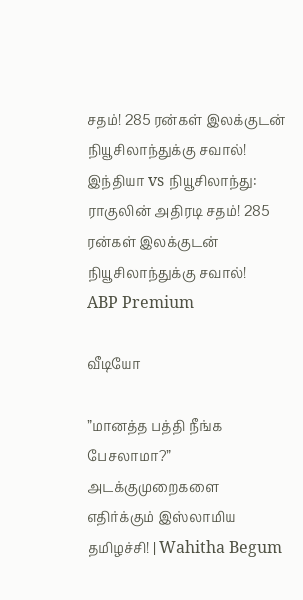சதம்! 285 ரன்கள் இலக்குடன் நியூசிலாந்துக்கு சவால்!
இந்தியா vs நியூசிலாந்து: ராகுலின் அதிரடி சதம்! 285 ரன்கள் இலக்குடன் நியூசிலாந்துக்கு சவால்!
ABP Premium

வீடியோ

”மானத்த பத்தி நீங்க பேசலாமா?” அடக்குமுறைகளை எதிர்க்கும் இஸ்லாமிய தமிழச்சி! | Wahitha Begum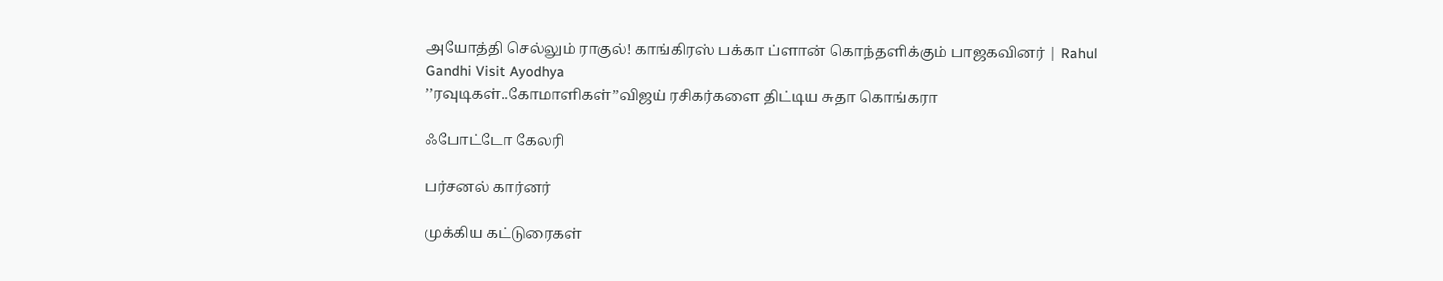அயோத்தி செல்லும் ராகுல்! காங்கிரஸ் பக்கா ப்ளான் கொந்தளிக்கும் பாஜகவினர் | Rahul Gandhi Visit Ayodhya
’’ரவுடிகள்..கோமாளிகள்’’விஜய் ரசிகர்களை திட்டிய சுதா கொங்கரா

ஃபோட்டோ கேலரி

பர்சனல் கார்னர்

முக்கிய கட்டுரைகள்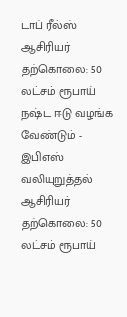டாப் ரீல்ஸ்
ஆசிரியர் தற்கொலை: 50 லட்சம் ரூபாய் நஷ்ட ஈடு வழங்க வேண்டும் - இபிஎஸ் வலியுறுத்தல்
ஆசிரியர் தற்கொலை: 50 லட்சம் ரூபாய்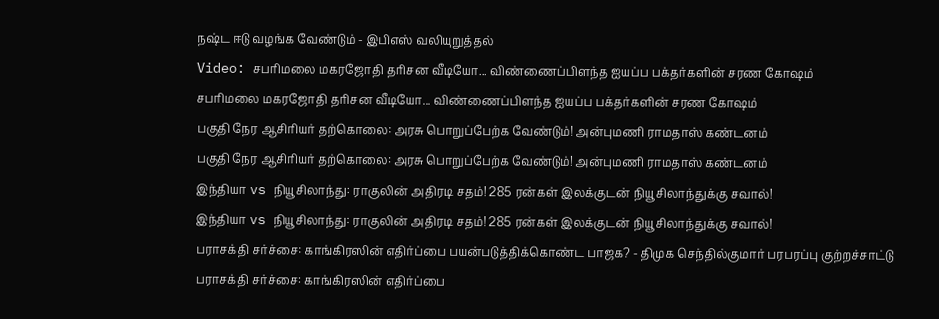நஷ்ட ஈடு வழங்க வேண்டும் - இபிஎஸ் வலியுறுத்தல்
Video: சபரிமலை மகரஜோதி தரிசன வீடியோ... விண்ணைப்பிளந்த ஐயப்ப பக்தர்களின் சரண கோஷம்
சபரிமலை மகரஜோதி தரிசன வீடியோ... விண்ணைப்பிளந்த ஐயப்ப பக்தர்களின் சரண கோஷம்
பகுதி நேர ஆசிரியர் தற்கொலை: அரசு பொறுப்பேற்க வேண்டும்! அன்புமணி ராமதாஸ் கண்டனம்
பகுதி நேர ஆசிரியர் தற்கொலை: அரசு பொறுப்பேற்க வேண்டும்! அன்புமணி ராமதாஸ் கண்டனம்
இந்தியா vs நியூசிலாந்து: ராகுலின் அதிரடி சதம்! 285 ரன்கள் இலக்குடன் நியூசிலாந்துக்கு சவால்!
இந்தியா vs நியூசிலாந்து: ராகுலின் அதிரடி சதம்! 285 ரன்கள் இலக்குடன் நியூசிலாந்துக்கு சவால்!
பராசக்தி சர்ச்சை: காங்கிரஸின் எதிர்ப்பை பயன்படுத்திக்கொண்ட பாஜக? - திமுக செந்தில்குமார் பரபரப்பு குற்றச்சாட்டு
பராசக்தி சர்ச்சை: காங்கிரஸின் எதிர்ப்பை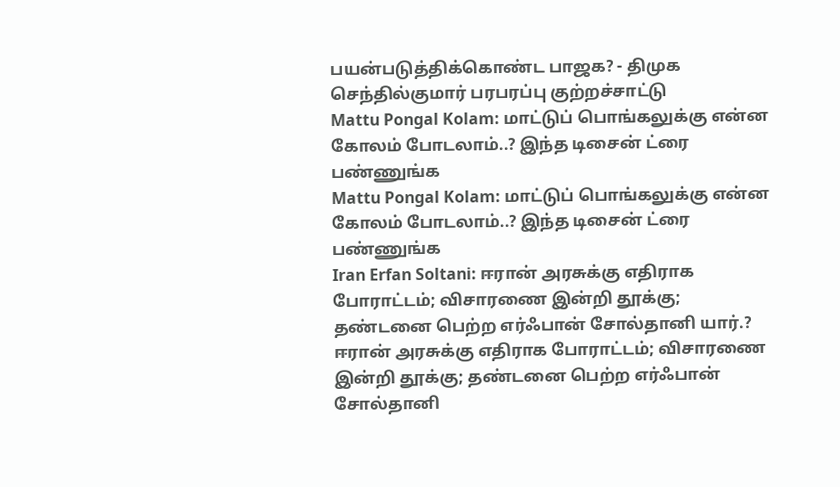பயன்படுத்திக்கொண்ட பாஜக? - திமுக செந்தில்குமார் பரபரப்பு குற்றச்சாட்டு
Mattu Pongal Kolam: மாட்டுப் பொங்கலுக்கு என்ன கோலம் போடலாம்..? இந்த டிசைன் ட்ரை பண்ணுங்க
Mattu Pongal Kolam: மாட்டுப் பொங்கலுக்கு என்ன கோலம் போடலாம்..? இந்த டிசைன் ட்ரை பண்ணுங்க
Iran Erfan Soltani: ஈரான் அரசுக்கு எதிராக போராட்டம்; விசாரணை இன்றி தூக்கு; தண்டனை பெற்ற எர்ஃபான் சோல்தானி யார்.?
ஈரான் அரசுக்கு எதிராக போராட்டம்; விசாரணை இன்றி தூக்கு; தண்டனை பெற்ற எர்ஃபான் சோல்தானி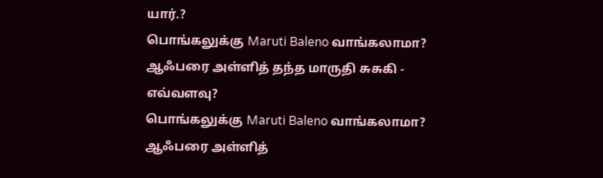யார்.?
பொங்கலுக்கு Maruti Baleno வாங்கலாமா? ஆஃபரை அள்ளித் தந்த மாருதி சுசுகி - எவ்வளவு?
பொங்கலுக்கு Maruti Baleno வாங்கலாமா? ஆஃபரை அள்ளித்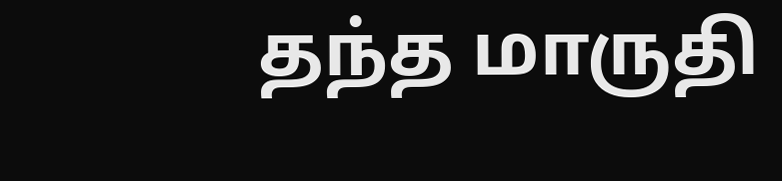தந்த மாருதி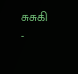சுசுகி -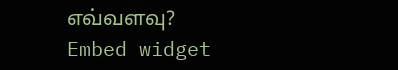எவ்வளவு?
Embed widget